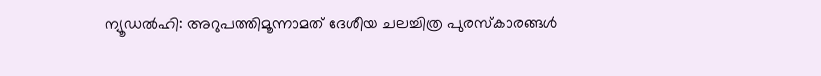ന്യൂഡല്‍ഹി: അറുപത്തിമൂന്നാമത് ദേശീയ ചലച്ചിത്ര പുരസ്‌കാരങ്ങള്‍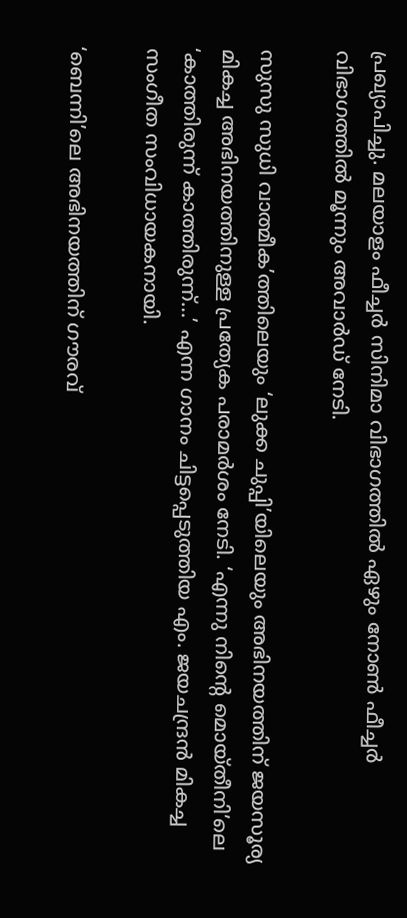പ്രഖ്യാപിച്ചു. മലയാളം ഫീച്ചര്‍ സിനിമാ വിഭാഗത്തില്‍ ഏഴും നോണ്‍ ഫീച്ചര്‍ വിഭാഗത്തില്‍ മൂന്നും അവാര്‍ഡ് നേടി.

സുസു സുധി വാത്മീക’ത്തിലെയും ‘ലുക്ക ചുപ്പി’യിലെയും അഭിനയത്തിന് ജയസൂര്യ മികച്ച അഭിനയത്തിനുള്ള പ്രത്യേക പരാമര്‍ശം നേടി. ‘എന്നു നിന്റെ മൊയ്തീനി’ലെ ‘കാത്തിരുന്ന് കാത്തിരുന്ന്…’ എന്ന ഗാനം ചിട്ടപ്പെടുത്തിയ എം. ജയചന്ദ്രന്‍ മികച്ച സംഗീത സംവിധായകനായി.

‘ബെന്നി’ലെ അഭിനയത്തിന് ഗൗരവ്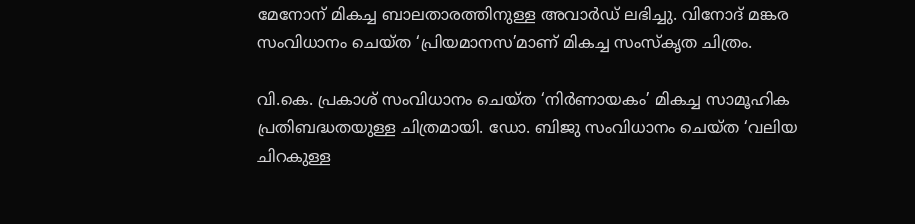മേനോന് മികച്ച ബാലതാരത്തിനുള്ള അവാര്‍ഡ് ലഭിച്ചു. വിനോദ് മങ്കര സംവിധാനം ചെയ്ത ‘പ്രിയമാനസ’മാണ് മികച്ച സംസ്‌കൃത ചിത്രം.

വി.കെ. പ്രകാശ് സംവിധാനം ചെയ്ത ‘നിര്‍ണായകം’ മികച്ച സാമൂഹിക പ്രതിബദ്ധതയുള്ള ചിത്രമായി. ഡോ. ബിജു സംവിധാനം ചെയ്ത ‘വലിയ ചിറകുള്ള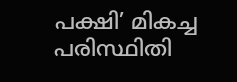പക്ഷി’ മികച്ച പരിസ്ഥിതി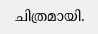ചിത്രമായി.